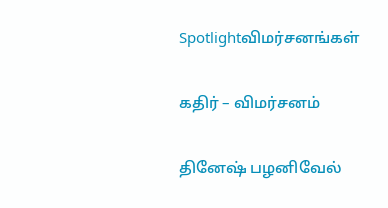Spotlightவிமர்சனங்கள்

கதிர் – விமர்சனம்

தினேஷ் பழனிவேல்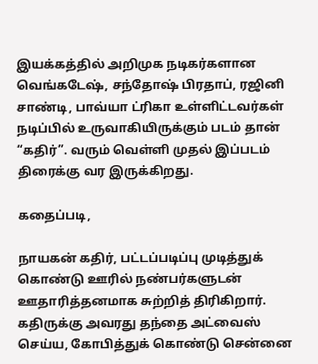இயக்கத்தில் அறிமுக நடிகர்களான வெங்கடேஷ், சந்தோஷ் பிரதாப், ரஜினி சாண்டி, பாவ்யா ட்ரிகா உள்ளிட்டவர்கள் நடிப்பில் உருவாகியிருக்கும் படம் தான் “கதிர்”. வரும் வெள்ளி முதல் இப்படம் திரைக்கு வர இருக்கிறது.

கதைப்படி,

நாயகன் கதிர், பட்டப்படிப்பு முடித்துக் கொண்டு ஊரில் நண்பர்களுடன் ஊதாரித்தனமாக சுற்றித் திரிகிறார். கதிருக்கு அவரது தந்தை அட்வைஸ் செய்ய, கோபித்துக் கொண்டு சென்னை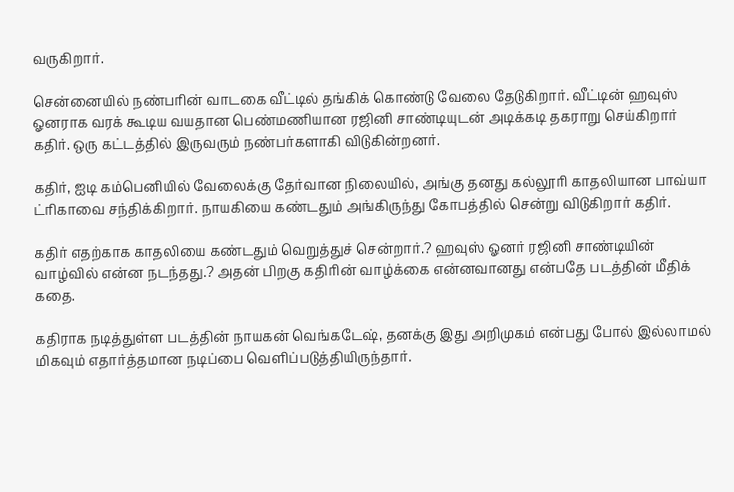வருகிறார்.

சென்னையில் நண்பரின் வாடகை வீட்டில் தங்கிக் கொண்டு வேலை தேடுகிறார். வீட்டின் ஹவுஸ் ஓனராக வரக் கூடிய வயதான பெண்மணியான ரஜினி சாண்டியுடன் அடிக்கடி தகராறு செய்கிறார் கதிர். ஒரு கட்டத்தில் இருவரும் நண்பர்களாகி விடுகின்றனர்.

கதிர், ஐடி கம்பெனியில் வேலைக்கு தேர்வான நிலையில், அங்கு தனது கல்லூரி காதலியான பாவ்யா ட்ரிகாவை சந்திக்கிறார். நாயகியை கண்டதும் அங்கிருந்து கோபத்தில் சென்று விடுகிறார் கதிர்.

கதிர் எதற்காக காதலியை கண்டதும் வெறுத்துச் சென்றார்.? ஹவுஸ் ஓனர் ரஜினி சாண்டியின் வாழ்வில் என்ன நடந்தது.? அதன் பிறகு கதிரின் வாழ்க்கை என்னவானது என்பதே படத்தின் மீதிக் கதை.

கதிராக நடித்துள்ள படத்தின் நாயகன் வெங்கடேஷ், தனக்கு இது அறிமுகம் என்பது போல் இல்லாமல் மிகவும் எதார்த்தமான நடிப்பை வெளிப்படுத்தியிருந்தார்.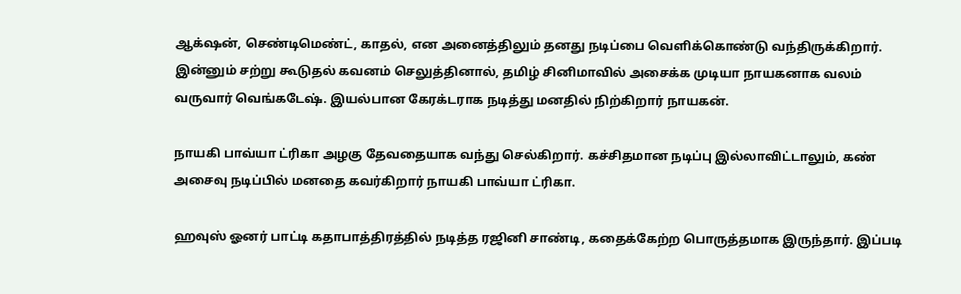ஆக்‌ஷன், செண்டிமெண்ட், காதல், என அனைத்திலும் தனது நடிப்பை வெளிக்கொண்டு வந்திருக்கிறார். இன்னும் சற்று கூடுதல் கவனம் செலுத்தினால், தமிழ் சினிமாவில் அசைக்க முடியா நாயகனாக வலம் வருவார் வெங்கடேஷ். இயல்பான கேரக்டராக நடித்து மனதில் நிற்கிறார் நாயகன்.

நாயகி பாவ்யா ட்ரிகா அழகு தேவதையாக வந்து செல்கிறார். கச்சிதமான நடிப்பு இல்லாவிட்டாலும், கண் அசைவு நடிப்பில் மனதை கவர்கிறார் நாயகி பாவ்யா ட்ரிகா.

ஹவுஸ் ஓனர் பாட்டி கதாபாத்திரத்தில் நடித்த ரஜினி சாண்டி, கதைக்கேற்ற பொருத்தமாக இருந்தார். இப்படி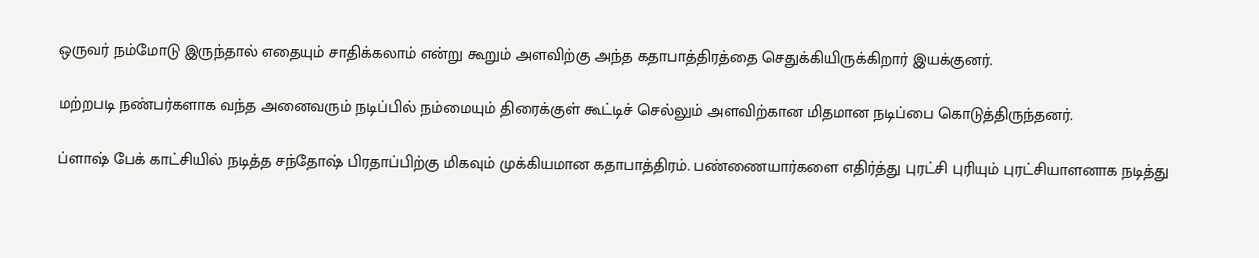ஒருவர் நம்மோடு இருந்தால் எதையும் சாதிக்கலாம் என்று கூறும் அளவிற்கு அந்த கதாபாத்திரத்தை செதுக்கியிருக்கிறார் இயக்குனர்.

மற்றபடி நண்பர்களாக வந்த அனைவரும் நடிப்பில் நம்மையும் திரைக்குள் கூட்டிச் செல்லும் அளவிற்கான மிதமான நடிப்பை கொடுத்திருந்தனர்.

ப்ளாஷ் பேக் காட்சியில் நடித்த சந்தோஷ் பிரதாப்பிற்கு மிகவும் முக்கியமான கதாபாத்திரம். பண்ணையார்களை எதிர்த்து புரட்சி புரியும் புரட்சியாளனாக நடித்து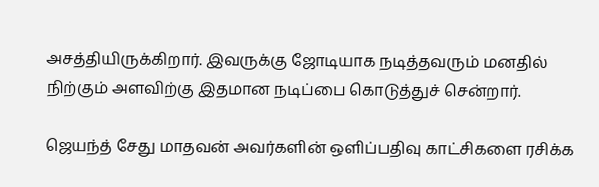அசத்தியிருக்கிறார். இவருக்கு ஜோடியாக நடித்தவரும் மனதில் நிற்கும் அளவிற்கு இதமான நடிப்பை கொடுத்துச் சென்றார்.

ஜெயந்த் சேது மாதவன் அவர்களின் ஒளிப்பதிவு காட்சிகளை ரசிக்க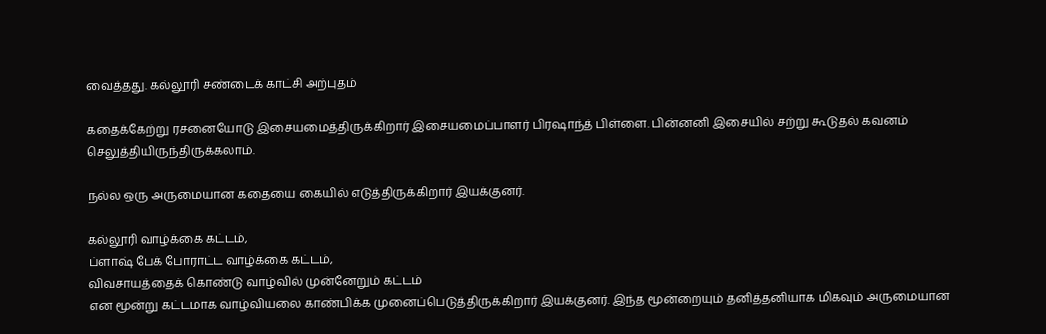வைத்தது. கல்லூரி சண்டைக் காட்சி அற்புதம்

கதைக்கேற்று ரசனையோடு இசையமைத்திருக்கிறார் இசையமைப்பாளர் பிரஷாந்த் பிள்ளை. பின்னனி இசையில் சற்று கூடுதல் கவனம் செலுத்தியிருந்திருக்கலாம்.

நல்ல ஒரு அருமையான கதையை கையில் எடுத்திருக்கிறார் இயக்குனர்.

கல்லூரி வாழ்க்கை கட்டம்,
ப்ளாஷ் பேக் போராட்ட வாழ்க்கை கட்டம்,
விவசாயத்தைக் கொண்டு வாழ்வில் முன்னேறும் கட்டம்
என மூன்று கட்டமாக வாழ்வியலை காண்பிக்க முனைப்பெடுத்திருக்கிறார் இயக்குனர். இந்த மூன்றையும் தனித்தனியாக மிகவும் அருமையான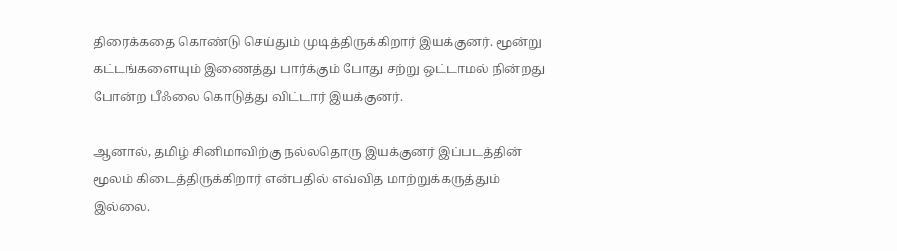திரைக்கதை கொண்டு செய்தும் முடித்திருக்கிறார் இயக்குனர். மூன்று கட்டங்களையும் இணைத்து பார்க்கும் போது சற்று ஒட்டாமல் நின்றது போன்ற பீஃலை கொடுத்து விட்டார் இயக்குனர்.

ஆனால், தமிழ் சினிமாவிற்கு நல்லதொரு இயக்குனர் இப்படத்தின் மூலம் கிடைத்திருக்கிறார் என்பதில் எவ்வித மாற்றுக்கருத்தும் இல்லை.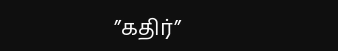”கதிர்”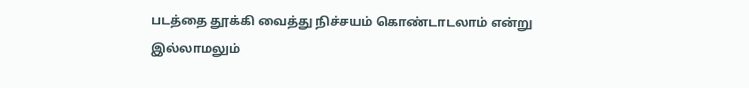படத்தை தூக்கி வைத்து நிச்சயம் கொண்டாடலாம் என்று இல்லாமலும்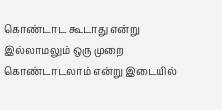கொண்டாட கூடாது என்று இல்லாமலும் ஒரு முறை கொண்டாடலாம் என்று இடையில்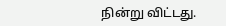நின்று விட்டது.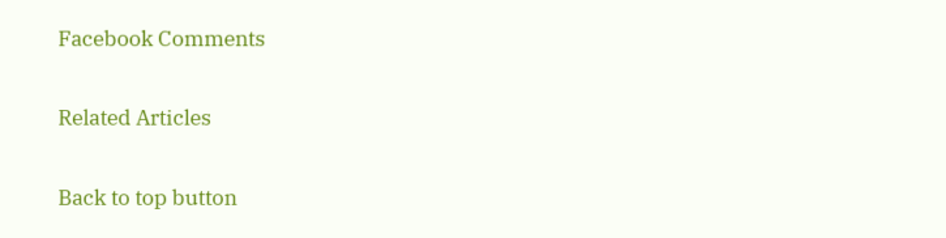Facebook Comments

Related Articles

Back to top button